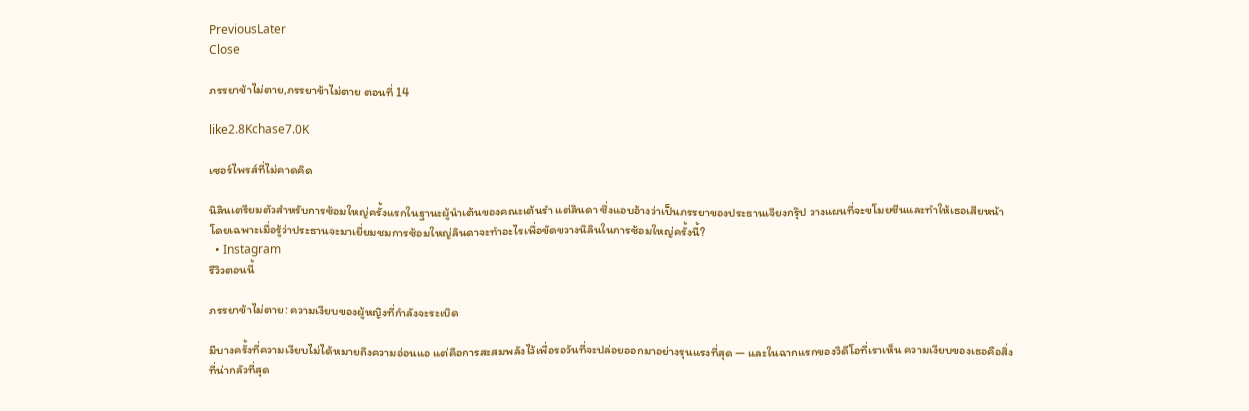PreviousLater
Close

ภรรยาข้าไม่ตาย,ภรรยาข้าไม่ตาย ตอนที่ 14

like2.8Kchase7.0K

เซอร์ไพรส์ที่ไม่คาดคิด

นิลินเตรียมตัวสำหรับการซ้อมใหญ่ครั้งแรกในฐานะผู้นำเต้นของคณะเต้นรำ แต่ลินดา ซึ่งแอบอ้างว่าเป็นภรรยาของประธานเจียงกรุ๊ป วางแผนที่จะขโมยซีนและทำให้เธอเสียหน้า โดยเฉพาะเมื่อรู้ว่าประธานจะมาเยี่ยมชมการซ้อมใหญ่ลินดาจะทำอะไรเพื่อขัดขวางนิลินในการซ้อมใหญ่ครั้งนี้?
  • Instagram
รีวิวตอนนี้

ภรรยาข้าไม่ตาย: ความเงียบของผู้หญิงที่กำลังจะระเบิด

มีบางครั้งที่ความเงียบไม่ได้หมายถึงความอ่อนแอ แต่คือการสะสมพลังไว้เพื่อรอวันที่จะปล่อยออกมาอย่างรุนแรงที่สุด — และในฉากแรกของวิดีโอที่เราเห็น ความเงียบของเธอคือสิ่งที่น่ากลัวที่สุด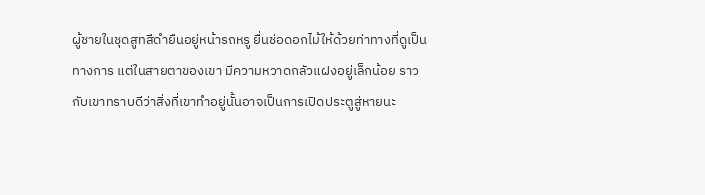ผู้ชายในชุดสูทสีดำยืนอยู่หน้ารถหรู ยื่นช่อดอกไม้ให้ด้วยท่าทางที่ดูเป็นทางการ แต่ในสายตาของเขา มีความหวาดกลัวแฝงอยู่เล็กน้อย ราวกับเขาทราบดีว่าสิ่งที่เขาทำอยู่นั้นอาจเป็นการเปิดประตูสู่หายนะ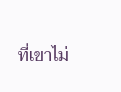ที่เขาไม่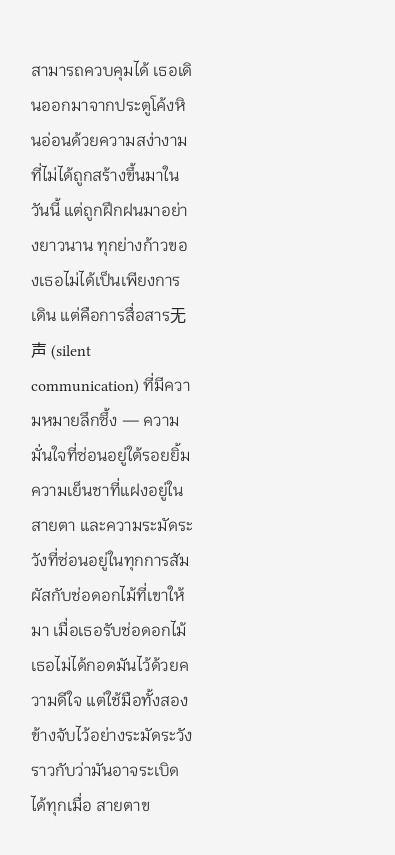สามารถควบคุมได้ เธอเดินออกมาจากประตูโค้งหินอ่อนด้วยความสง่างามที่ไม่ได้ถูกสร้างขึ้นมาในวันนี้ แต่ถูกฝึกฝนมาอย่างยาวนาน ทุกย่างก้าวของเธอไม่ได้เป็นเพียงการเดิน แต่คือการสื่อสาร无声 (silent communication) ที่มีความหมายลึกซึ้ง — ความมั่นใจที่ซ่อนอยู่ใต้รอยยิ้ม ความเย็นชาที่แฝงอยู่ในสายตา และความระมัดระวังที่ซ่อนอยู่ในทุกการสัมผัสกับช่อดอกไม้ที่เขาให้มา เมื่อเธอรับช่อดอกไม้ เธอไม่ได้กอดมันไว้ด้วยความดีใจ แต่ใช้มือทั้งสองข้างจับไว้อย่างระมัดระวัง ราวกับว่ามันอาจระเบิดได้ทุกเมื่อ สายตาข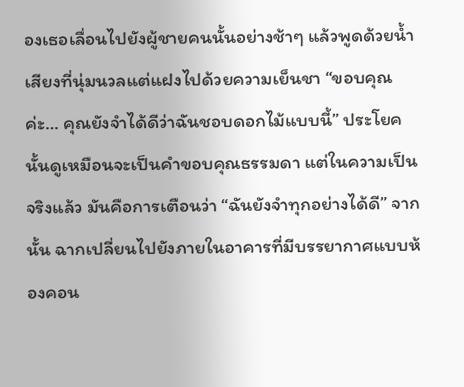องเธอเลื่อนไปยังผู้ชายคนนั้นอย่างช้าๆ แล้วพูดด้วยน้ำเสียงที่นุ่มนวลแต่แฝงไปด้วยความเย็นชา “ขอบคุณค่ะ… คุณยังจำได้ดีว่าฉันชอบดอกไม้แบบนี้” ประโยคนั้นดูเหมือนจะเป็นคำขอบคุณธรรมดา แต่ในความเป็นจริงแล้ว มันคือการเตือนว่า “ฉันยังจำทุกอย่างได้ดี” จากนั้น ฉากเปลี่ยนไปยังภายในอาคารที่มีบรรยากาศแบบห้องคอน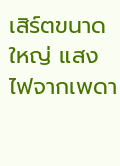เสิร์ตขนาดใหญ่ แสงไฟจากเพดา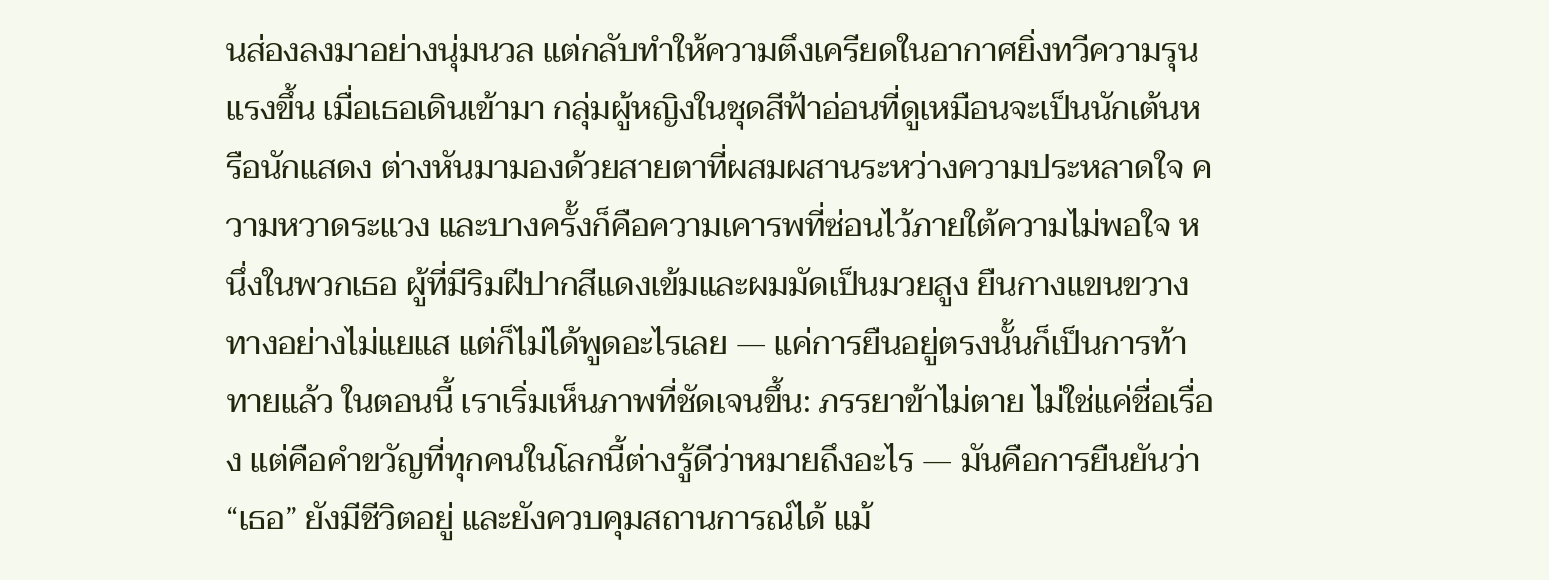นส่องลงมาอย่างนุ่มนวล แต่กลับทำให้ความตึงเครียดในอากาศยิ่งทวีความรุนแรงขึ้น เมื่อเธอเดินเข้ามา กลุ่มผู้หญิงในชุดสีฟ้าอ่อนที่ดูเหมือนจะเป็นนักเต้นหรือนักแสดง ต่างหันมามองด้วยสายตาที่ผสมผสานระหว่างความประหลาดใจ ความหวาดระแวง และบางครั้งก็คือความเคารพที่ซ่อนไว้ภายใต้ความไม่พอใจ หนึ่งในพวกเธอ ผู้ที่มีริมฝีปากสีแดงเข้มและผมมัดเป็นมวยสูง ยืนกางแขนขวางทางอย่างไม่แยแส แต่ก็ไม่ได้พูดอะไรเลย — แค่การยืนอยู่ตรงนั้นก็เป็นการท้าทายแล้ว ในตอนนี้ เราเริ่มเห็นภาพที่ชัดเจนขึ้น: ภรรยาข้าไม่ตาย ไม่ใช่แค่ชื่อเรื่อง แต่คือคำขวัญที่ทุกคนในโลกนี้ต่างรู้ดีว่าหมายถึงอะไร — มันคือการยืนยันว่า “เธอ” ยังมีชีวิตอยู่ และยังควบคุมสถานการณ์ได้ แม้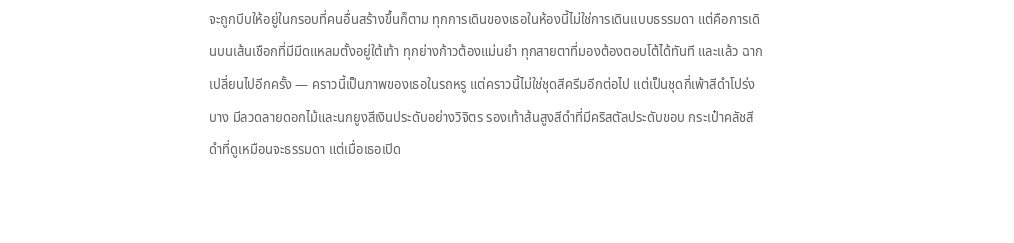จะถูกบีบให้อยู่ในกรอบที่คนอื่นสร้างขึ้นก็ตาม ทุกการเดินของเธอในห้องนี้ไม่ใช่การเดินแบบธรรมดา แต่คือการเดินบนเส้นเชือกที่มีมีดแหลมตั้งอยู่ใต้เท้า ทุกย่างก้าวต้องแม่นยำ ทุกสายตาที่มองต้องตอบโต้ได้ทันที และแล้ว ฉากเปลี่ยนไปอีกครั้ง — คราวนี้เป็นภาพของเธอในรถหรู แต่คราวนี้ไม่ใช่ชุดสีครีมอีกต่อไป แต่เป็นชุดกี่เพ้าสีดำโปร่งบาง มีลวดลายดอกไม้และนกยูงสีเงินประดับอย่างวิจิตร รองเท้าส้นสูงสีดำที่มีคริสตัลประดับขอบ กระเป๋าคลัชสีดำที่ดูเหมือนจะธรรมดา แต่เมื่อเธอเปิด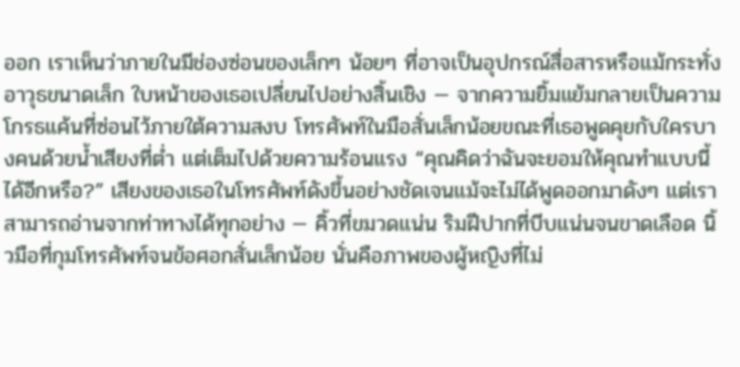ออก เราเห็นว่าภายในมีช่องซ่อนของเล็กๆ น้อยๆ ที่อาจเป็นอุปกรณ์สื่อสารหรือแม้กระทั่งอาวุธขนาดเล็ก ใบหน้าของเธอเปลี่ยนไปอย่างสิ้นเชิง — จากความยิ้มแย้มกลายเป็นความโกรธแค้นที่ซ่อนไว้ภายใต้ความสงบ โทรศัพท์ในมือสั่นเล็กน้อยขณะที่เธอพูดคุยกับใครบางคนด้วยน้ำเสียงที่ต่ำ แต่เต็มไปด้วยความร้อนแรง “คุณคิดว่าฉันจะยอมให้คุณทำแบบนี้ได้อีกหรือ?” เสียงของเธอในโทรศัพท์ดังขึ้นอย่างชัดเจนแม้จะไม่ได้พูดออกมาดังๆ แต่เราสามารถอ่านจากท่าทางได้ทุกอย่าง — คิ้วที่ขมวดแน่น ริมฝีปากที่บีบแน่นจนขาดเลือด นิ้วมือที่กุมโทรศัพท์จนข้อศอกสั่นเล็กน้อย นั่นคือภาพของผู้หญิงที่ไม่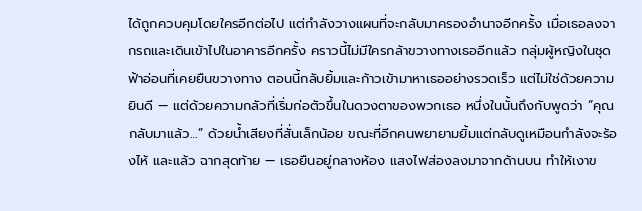ได้ถูกควบคุมโดยใครอีกต่อไป แต่กำลังวางแผนที่จะกลับมาครองอำนาจอีกครั้ง เมื่อเธอลงจากรถและเดินเข้าไปในอาคารอีกครั้ง คราวนี้ไม่มีใครกล้าขวางทางเธออีกแล้ว กลุ่มผู้หญิงในชุดฟ้าอ่อนที่เคยยืนขวางทาง ตอนนี้กลับยิ้มและก้าวเข้ามาหาเธออย่างรวดเร็ว แต่ไม่ใช่ด้วยความยินดี — แต่ด้วยความกลัวที่เริ่มก่อตัวขึ้นในดวงตาของพวกเธอ หนึ่งในนั้นถึงกับพูดว่า “คุณกลับมาแล้ว…” ด้วยน้ำเสียงที่สั่นเล็กน้อย ขณะที่อีกคนพยายามยิ้มแต่กลับดูเหมือนกำลังจะร้องไห้ และแล้ว ฉากสุดท้าย — เธอยืนอยู่กลางห้อง แสงไฟส่องลงมาจากด้านบน ทำให้เงาข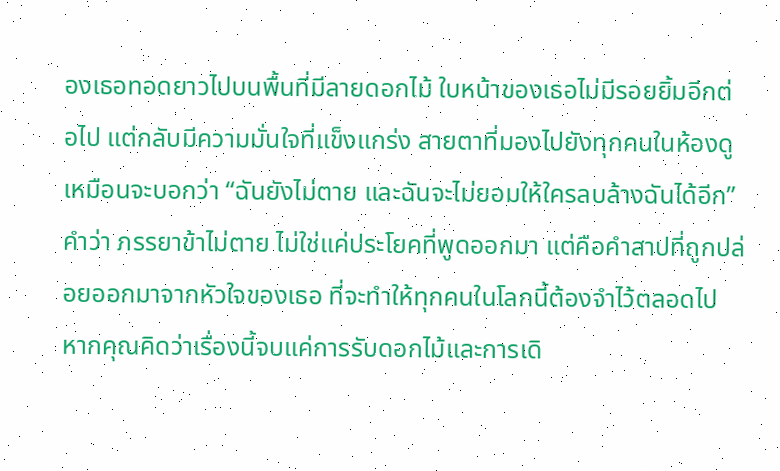องเธอทอดยาวไปบนพื้นที่มีลายดอกไม้ ใบหน้าของเธอไม่มีรอยยิ้มอีกต่อไป แต่กลับมีความมั่นใจที่แข็งแกร่ง สายตาที่มองไปยังทุกคนในห้องดูเหมือนจะบอกว่า “ฉันยังไม่ตาย และฉันจะไม่ยอมให้ใครลบล้างฉันได้อีก” คำว่า ภรรยาข้าไม่ตาย ไม่ใช่แค่ประโยคที่พูดออกมา แต่คือคำสาปที่ถูกปล่อยออกมาจากหัวใจของเธอ ที่จะทำให้ทุกคนในโลกนี้ต้องจำไว้ตลอดไป หากคุณคิดว่าเรื่องนี้จบแค่การรับดอกไม้และการเดิ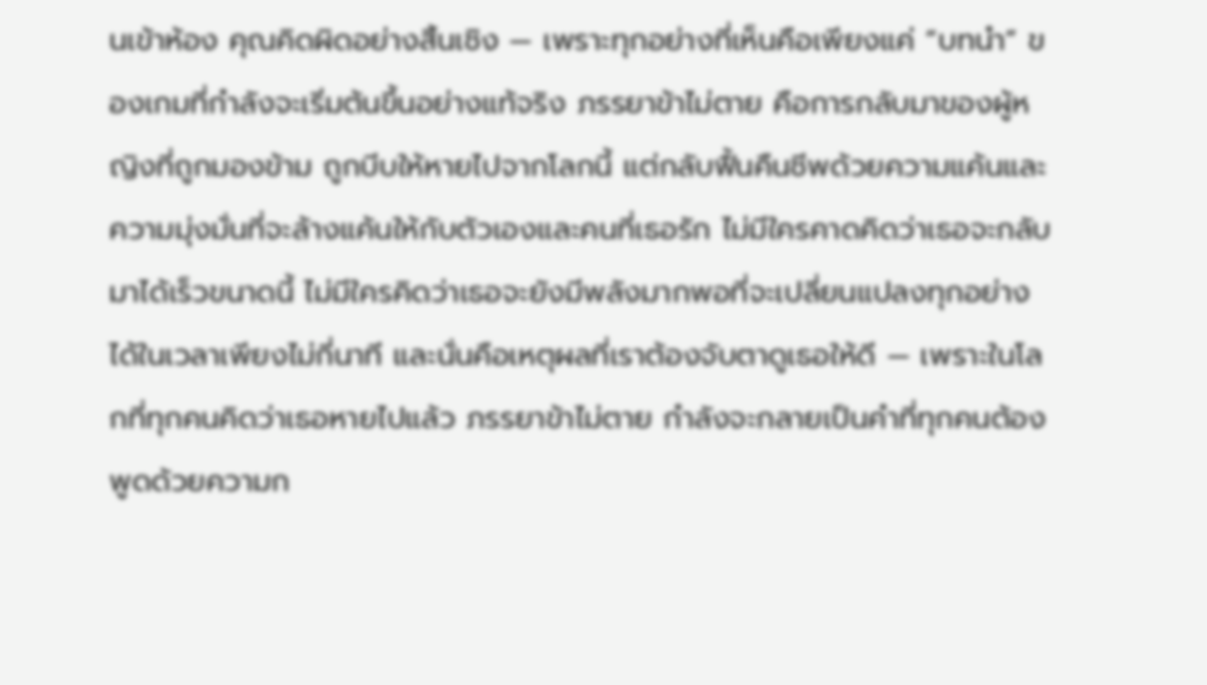นเข้าห้อง คุณคิดผิดอย่างสิ้นเชิง — เพราะทุกอย่างที่เห็นคือเพียงแค่ “บทนำ” ของเกมที่กำลังจะเริ่มต้นขึ้นอย่างแท้จริง ภรรยาข้าไม่ตาย คือการกลับมาของผู้หญิงที่ถูกมองข้าม ถูกบีบให้หายไปจากโลกนี้ แต่กลับฟื้นคืนชีพด้วยความแค้นและความมุ่งมั่นที่จะล้างแค้นให้กับตัวเองและคนที่เธอรัก ไม่มีใครคาดคิดว่าเธอจะกลับมาได้เร็วขนาดนี้ ไม่มีใครคิดว่าเธอจะยังมีพลังมากพอที่จะเปลี่ยนแปลงทุกอย่างได้ในเวลาเพียงไม่กี่นาที และนั่นคือเหตุผลที่เราต้องจับตาดูเธอให้ดี — เพราะในโลกที่ทุกคนคิดว่าเธอหายไปแล้ว ภรรยาข้าไม่ตาย กำลังจะกลายเป็นคำที่ทุกคนต้องพูดด้วยความก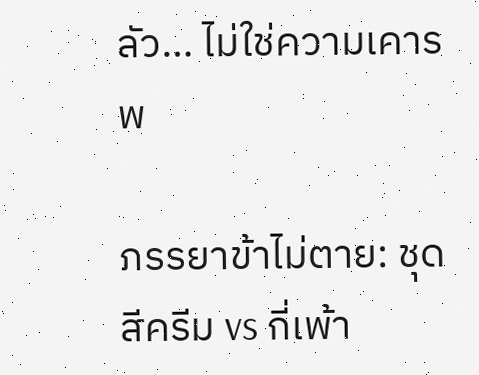ลัว… ไม่ใช่ความเคารพ

ภรรยาข้าไม่ตาย: ชุดสีครีม vs กี่เพ้า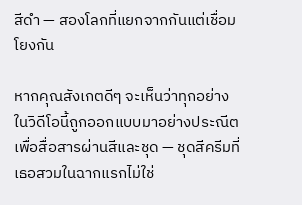สีดำ — สองโลกที่แยกจากกันแต่เชื่อมโยงกัน

หากคุณสังเกตดีๆ จะเห็นว่าทุกอย่างในวิดีโอนี้ถูกออกแบบมาอย่างประณีตเพื่อสื่อสารผ่านสีและชุด — ชุดสีครีมที่เธอสวมในฉากแรกไม่ใช่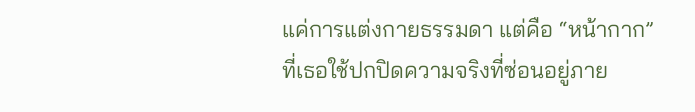แค่การแต่งกายธรรมดา แต่คือ “หน้ากาก” ที่เธอใช้ปกปิดความจริงที่ซ่อนอยู่ภาย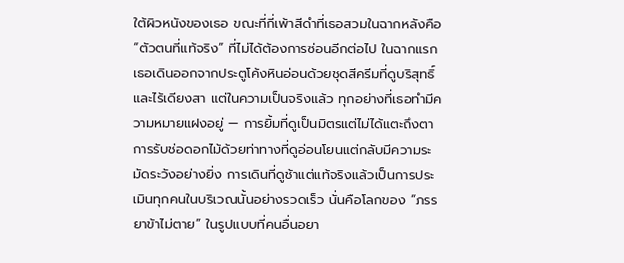ใต้ผิวหนังของเธอ ขณะที่กี่เพ้าสีดำที่เธอสวมในฉากหลังคือ “ตัวตนที่แท้จริง” ที่ไม่ได้ต้องการซ่อนอีกต่อไป ในฉากแรก เธอเดินออกจากประตูโค้งหินอ่อนด้วยชุดสีครีมที่ดูบริสุทธิ์และไร้เดียงสา แต่ในความเป็นจริงแล้ว ทุกอย่างที่เธอทำมีความหมายแฝงอยู่ — การยิ้มที่ดูเป็นมิตรแต่ไม่ได้แตะถึงตา การรับช่อดอกไม้ด้วยท่าทางที่ดูอ่อนโยนแต่กลับมีความระมัดระวังอย่างยิ่ง การเดินที่ดูช้าแต่แท้จริงแล้วเป็นการประเมินทุกคนในบริเวณนั้นอย่างรวดเร็ว นั่นคือโลกของ “ภรรยาข้าไม่ตาย” ในรูปแบบที่คนอื่นอยา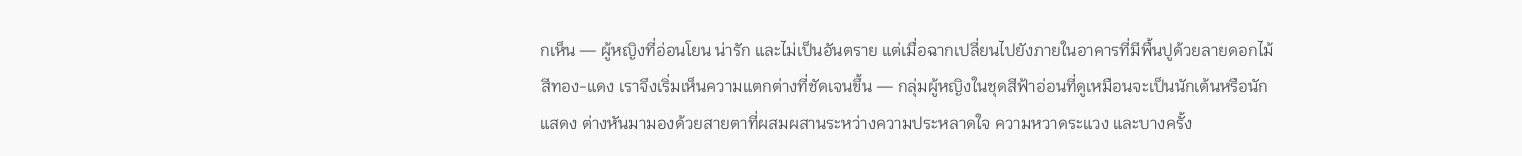กเห็น — ผู้หญิงที่อ่อนโยน น่ารัก และไม่เป็นอันตราย แต่เมื่อฉากเปลี่ยนไปยังภายในอาคารที่มีพื้นปูด้วยลายดอกไม้สีทอง-แดง เราจึงเริ่มเห็นความแตกต่างที่ชัดเจนขึ้น — กลุ่มผู้หญิงในชุดสีฟ้าอ่อนที่ดูเหมือนจะเป็นนักเต้นหรือนักแสดง ต่างหันมามองด้วยสายตาที่ผสมผสานระหว่างความประหลาดใจ ความหวาดระแวง และบางครั้ง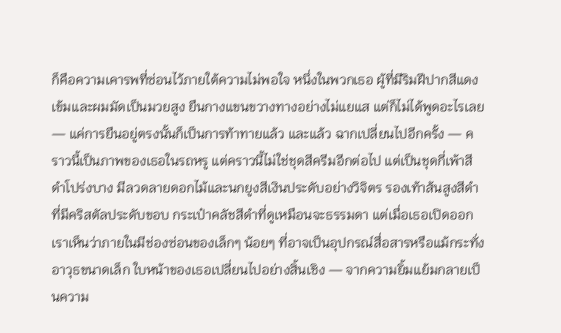ก็คือความเคารพที่ซ่อนไว้ภายใต้ความไม่พอใจ หนึ่งในพวกเธอ ผู้ที่มีริมฝีปากสีแดงเข้มและผมมัดเป็นมวยสูง ยืนกางแขนขวางทางอย่างไม่แยแส แต่ก็ไม่ได้พูดอะไรเลย — แค่การยืนอยู่ตรงนั้นก็เป็นการท้าทายแล้ว และแล้ว ฉากเปลี่ยนไปอีกครั้ง — คราวนี้เป็นภาพของเธอในรถหรู แต่คราวนี้ไม่ใช่ชุดสีครีมอีกต่อไป แต่เป็นชุดกี่เพ้าสีดำโปร่งบาง มีลวดลายดอกไม้และนกยูงสีเงินประดับอย่างวิจิตร รองเท้าส้นสูงสีดำที่มีคริสตัลประดับขอบ กระเป๋าคลัชสีดำที่ดูเหมือนจะธรรมดา แต่เมื่อเธอเปิดออก เราเห็นว่าภายในมีช่องซ่อนของเล็กๆ น้อยๆ ที่อาจเป็นอุปกรณ์สื่อสารหรือแม้กระทั่งอาวุธขนาดเล็ก ใบหน้าของเธอเปลี่ยนไปอย่างสิ้นเชิง — จากความยิ้มแย้มกลายเป็นความ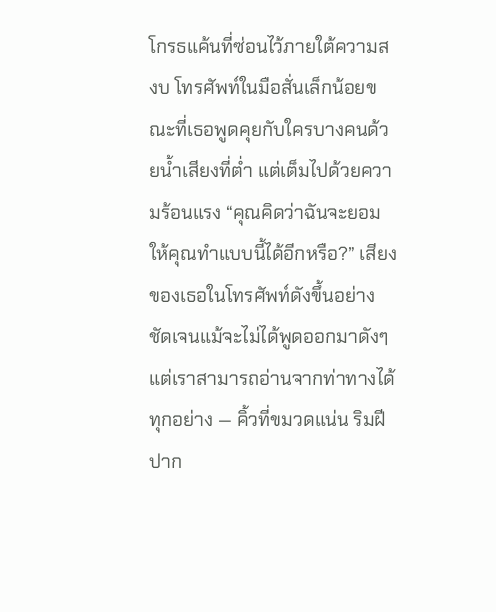โกรธแค้นที่ซ่อนไว้ภายใต้ความสงบ โทรศัพท์ในมือสั่นเล็กน้อยขณะที่เธอพูดคุยกับใครบางคนด้วยน้ำเสียงที่ต่ำ แต่เต็มไปด้วยความร้อนแรง “คุณคิดว่าฉันจะยอมให้คุณทำแบบนี้ได้อีกหรือ?” เสียงของเธอในโทรศัพท์ดังขึ้นอย่างชัดเจนแม้จะไม่ได้พูดออกมาดังๆ แต่เราสามารถอ่านจากท่าทางได้ทุกอย่าง — คิ้วที่ขมวดแน่น ริมฝีปาก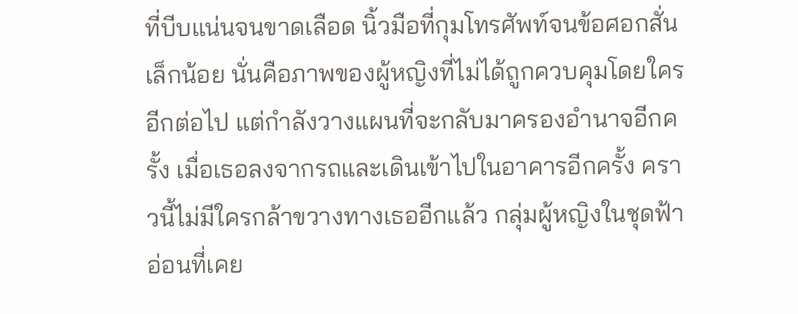ที่บีบแน่นจนขาดเลือด นิ้วมือที่กุมโทรศัพท์จนข้อศอกสั่นเล็กน้อย นั่นคือภาพของผู้หญิงที่ไม่ได้ถูกควบคุมโดยใครอีกต่อไป แต่กำลังวางแผนที่จะกลับมาครองอำนาจอีกครั้ง เมื่อเธอลงจากรถและเดินเข้าไปในอาคารอีกครั้ง คราวนี้ไม่มีใครกล้าขวางทางเธออีกแล้ว กลุ่มผู้หญิงในชุดฟ้าอ่อนที่เคย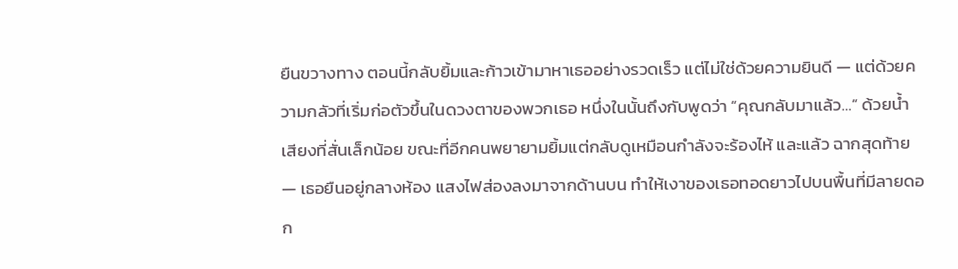ยืนขวางทาง ตอนนี้กลับยิ้มและก้าวเข้ามาหาเธออย่างรวดเร็ว แต่ไม่ใช่ด้วยความยินดี — แต่ด้วยความกลัวที่เริ่มก่อตัวขึ้นในดวงตาของพวกเธอ หนึ่งในนั้นถึงกับพูดว่า “คุณกลับมาแล้ว…” ด้วยน้ำเสียงที่สั่นเล็กน้อย ขณะที่อีกคนพยายามยิ้มแต่กลับดูเหมือนกำลังจะร้องไห้ และแล้ว ฉากสุดท้าย — เธอยืนอยู่กลางห้อง แสงไฟส่องลงมาจากด้านบน ทำให้เงาของเธอทอดยาวไปบนพื้นที่มีลายดอก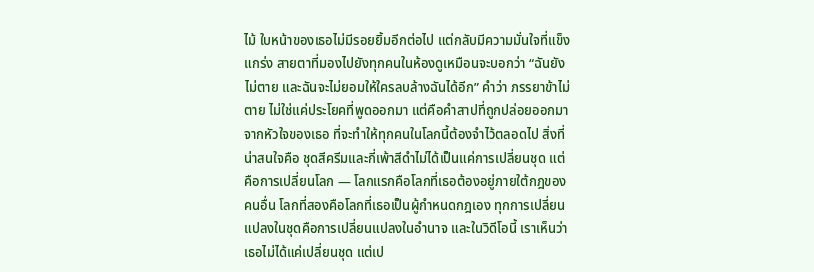ไม้ ใบหน้าของเธอไม่มีรอยยิ้มอีกต่อไป แต่กลับมีความมั่นใจที่แข็งแกร่ง สายตาที่มองไปยังทุกคนในห้องดูเหมือนจะบอกว่า “ฉันยังไม่ตาย และฉันจะไม่ยอมให้ใครลบล้างฉันได้อีก” คำว่า ภรรยาข้าไม่ตาย ไม่ใช่แค่ประโยคที่พูดออกมา แต่คือคำสาปที่ถูกปล่อยออกมาจากหัวใจของเธอ ที่จะทำให้ทุกคนในโลกนี้ต้องจำไว้ตลอดไป สิ่งที่น่าสนใจคือ ชุดสีครีมและกี่เพ้าสีดำไม่ได้เป็นแค่การเปลี่ยนชุด แต่คือการเปลี่ยนโลก — โลกแรกคือโลกที่เธอต้องอยู่ภายใต้กฎของคนอื่น โลกที่สองคือโลกที่เธอเป็นผู้กำหนดกฎเอง ทุกการเปลี่ยนแปลงในชุดคือการเปลี่ยนแปลงในอำนาจ และในวิดีโอนี้ เราเห็นว่าเธอไม่ได้แค่เปลี่ยนชุด แต่เป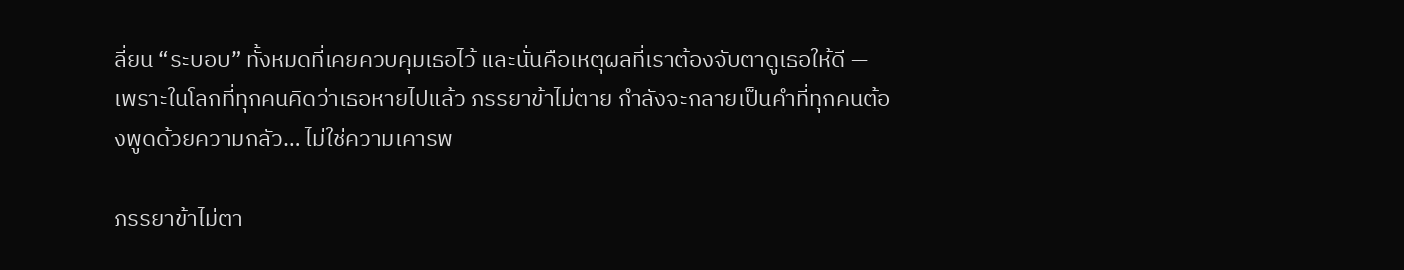ลี่ยน “ระบอบ” ทั้งหมดที่เคยควบคุมเธอไว้ และนั่นคือเหตุผลที่เราต้องจับตาดูเธอให้ดี — เพราะในโลกที่ทุกคนคิดว่าเธอหายไปแล้ว ภรรยาข้าไม่ตาย กำลังจะกลายเป็นคำที่ทุกคนต้องพูดด้วยความกลัว… ไม่ใช่ความเคารพ

ภรรยาข้าไม่ตา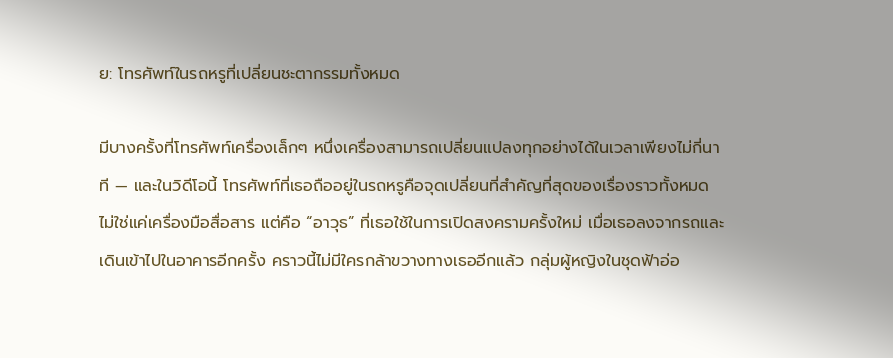ย: โทรศัพท์ในรถหรูที่เปลี่ยนชะตากรรมทั้งหมด

มีบางครั้งที่โทรศัพท์เครื่องเล็กๆ หนึ่งเครื่องสามารถเปลี่ยนแปลงทุกอย่างได้ในเวลาเพียงไม่กี่นาที — และในวิดีโอนี้ โทรศัพท์ที่เธอถืออยู่ในรถหรูคือจุดเปลี่ยนที่สำคัญที่สุดของเรื่องราวทั้งหมด ไม่ใช่แค่เครื่องมือสื่อสาร แต่คือ “อาวุธ” ที่เธอใช้ในการเปิดสงครามครั้งใหม่ เมื่อเธอลงจากรถและเดินเข้าไปในอาคารอีกครั้ง คราวนี้ไม่มีใครกล้าขวางทางเธออีกแล้ว กลุ่มผู้หญิงในชุดฟ้าอ่อ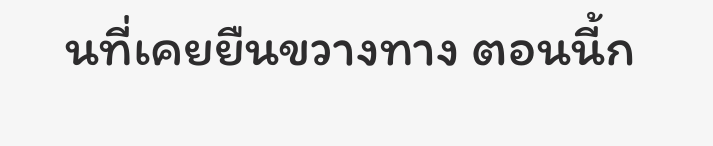นที่เคยยืนขวางทาง ตอนนี้ก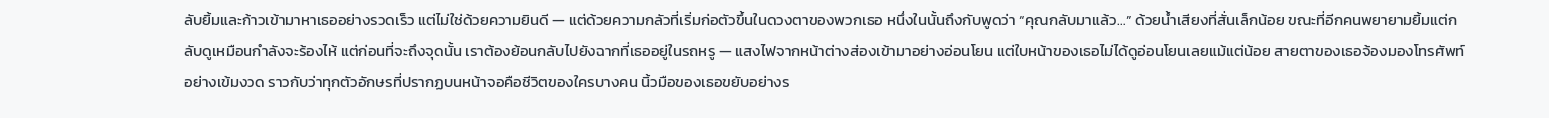ลับยิ้มและก้าวเข้ามาหาเธออย่างรวดเร็ว แต่ไม่ใช่ด้วยความยินดี — แต่ด้วยความกลัวที่เริ่มก่อตัวขึ้นในดวงตาของพวกเธอ หนึ่งในนั้นถึงกับพูดว่า “คุณกลับมาแล้ว…” ด้วยน้ำเสียงที่สั่นเล็กน้อย ขณะที่อีกคนพยายามยิ้มแต่กลับดูเหมือนกำลังจะร้องไห้ แต่ก่อนที่จะถึงจุดนั้น เราต้องย้อนกลับไปยังฉากที่เธออยู่ในรถหรู — แสงไฟจากหน้าต่างส่องเข้ามาอย่างอ่อนโยน แต่ใบหน้าของเธอไม่ได้ดูอ่อนโยนเลยแม้แต่น้อย สายตาของเธอจ้องมองโทรศัพท์อย่างเข้มงวด ราวกับว่าทุกตัวอักษรที่ปรากฏบนหน้าจอคือชีวิตของใครบางคน นิ้วมือของเธอขยับอย่างร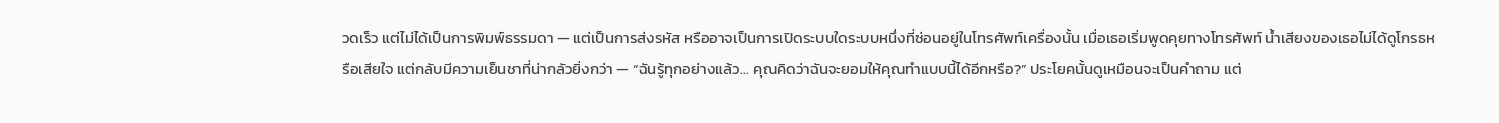วดเร็ว แต่ไม่ได้เป็นการพิมพ์ธรรมดา — แต่เป็นการส่งรหัส หรืออาจเป็นการเปิดระบบใดระบบหนึ่งที่ซ่อนอยู่ในโทรศัพท์เครื่องนั้น เมื่อเธอเริ่มพูดคุยทางโทรศัพท์ น้ำเสียงของเธอไม่ได้ดูโกรธหรือเสียใจ แต่กลับมีความเย็นชาที่น่ากลัวยิ่งกว่า — “ฉันรู้ทุกอย่างแล้ว… คุณคิดว่าฉันจะยอมให้คุณทำแบบนี้ได้อีกหรือ?” ประโยคนั้นดูเหมือนจะเป็นคำถาม แต่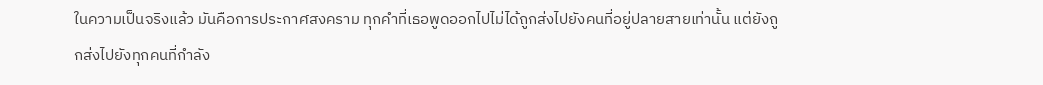ในความเป็นจริงแล้ว มันคือการประกาศสงคราม ทุกคำที่เธอพูดออกไปไม่ได้ถูกส่งไปยังคนที่อยู่ปลายสายเท่านั้น แต่ยังถูกส่งไปยังทุกคนที่กำลัง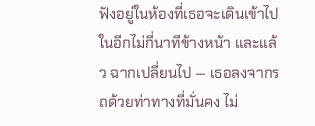ฟังอยู่ในห้องที่เธอจะเดินเข้าไปในอีกไม่กี่นาทีข้างหน้า และแล้ว ฉากเปลี่ยนไป — เธอลงจากรถด้วยท่าทางที่มั่นคง ไม่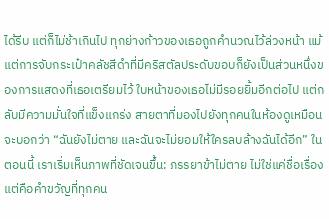ได้รีบ แต่ก็ไม่ช้าเกินไป ทุกย่างก้าวของเธอถูกคำนวณไว้ล่วงหน้า แม้แต่การจับกระเป๋าคลัชสีดำที่มีคริสตัลประดับขอบก็ยังเป็นส่วนหนึ่งของการแสดงที่เธอเตรียมไว้ ใบหน้าของเธอไม่มีรอยยิ้มอีกต่อไป แต่กลับมีความมั่นใจที่แข็งแกร่ง สายตาที่มองไปยังทุกคนในห้องดูเหมือนจะบอกว่า “ฉันยังไม่ตาย และฉันจะไม่ยอมให้ใครลบล้างฉันได้อีก” ในตอนนี้ เราเริ่มเห็นภาพที่ชัดเจนขึ้น: ภรรยาข้าไม่ตาย ไม่ใช่แค่ชื่อเรื่อง แต่คือคำขวัญที่ทุกคน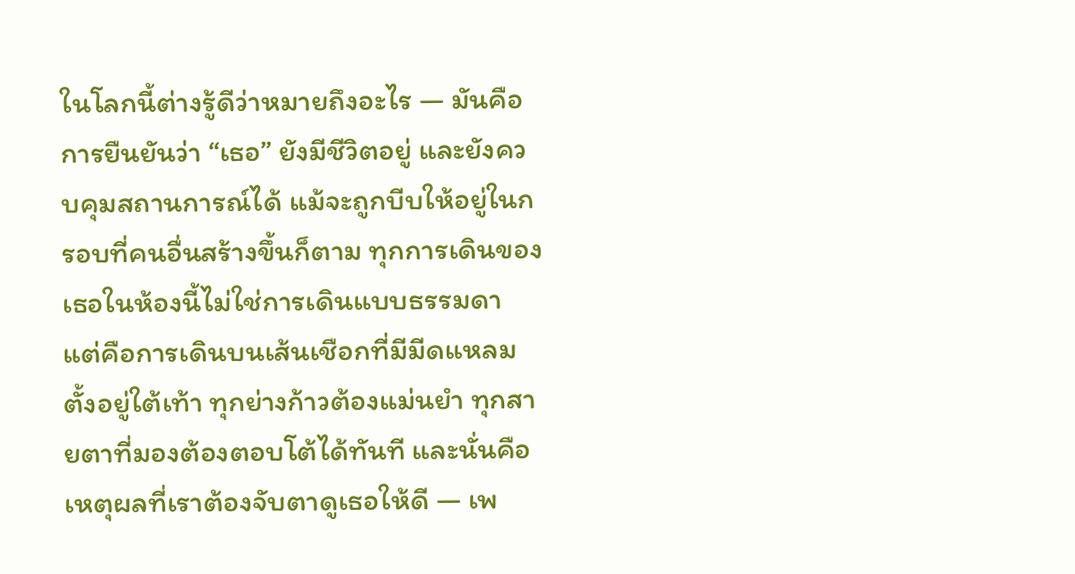ในโลกนี้ต่างรู้ดีว่าหมายถึงอะไร — มันคือการยืนยันว่า “เธอ” ยังมีชีวิตอยู่ และยังควบคุมสถานการณ์ได้ แม้จะถูกบีบให้อยู่ในกรอบที่คนอื่นสร้างขึ้นก็ตาม ทุกการเดินของเธอในห้องนี้ไม่ใช่การเดินแบบธรรมดา แต่คือการเดินบนเส้นเชือกที่มีมีดแหลมตั้งอยู่ใต้เท้า ทุกย่างก้าวต้องแม่นยำ ทุกสายตาที่มองต้องตอบโต้ได้ทันที และนั่นคือเหตุผลที่เราต้องจับตาดูเธอให้ดี — เพ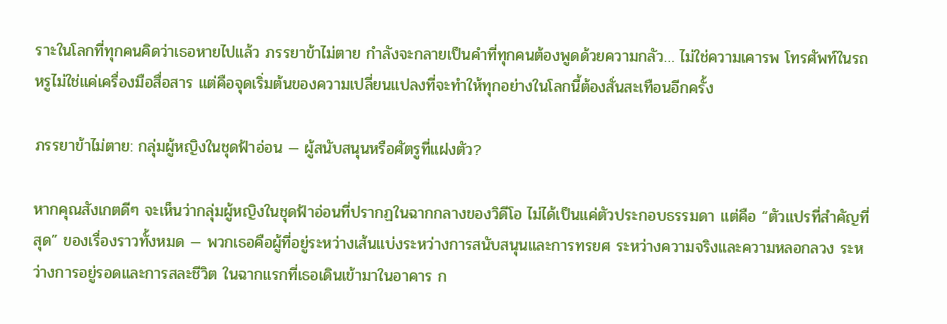ราะในโลกที่ทุกคนคิดว่าเธอหายไปแล้ว ภรรยาข้าไม่ตาย กำลังจะกลายเป็นคำที่ทุกคนต้องพูดด้วยความกลัว… ไม่ใช่ความเคารพ โทรศัพท์ในรถหรูไม่ใช่แค่เครื่องมือสื่อสาร แต่คือจุดเริ่มต้นของความเปลี่ยนแปลงที่จะทำให้ทุกอย่างในโลกนี้ต้องสั่นสะเทือนอีกครั้ง

ภรรยาข้าไม่ตาย: กลุ่มผู้หญิงในชุดฟ้าอ่อน — ผู้สนับสนุนหรือศัตรูที่แฝงตัว?

หากคุณสังเกตดีๆ จะเห็นว่ากลุ่มผู้หญิงในชุดฟ้าอ่อนที่ปรากฏในฉากกลางของวิดีโอ ไม่ได้เป็นแค่ตัวประกอบธรรมดา แต่คือ “ตัวแปรที่สำคัญที่สุด” ของเรื่องราวทั้งหมด — พวกเธอคือผู้ที่อยู่ระหว่างเส้นแบ่งระหว่างการสนับสนุนและการทรยศ ระหว่างความจริงและความหลอกลวง ระหว่างการอยู่รอดและการสละชีวิต ในฉากแรกที่เธอเดินเข้ามาในอาคาร ก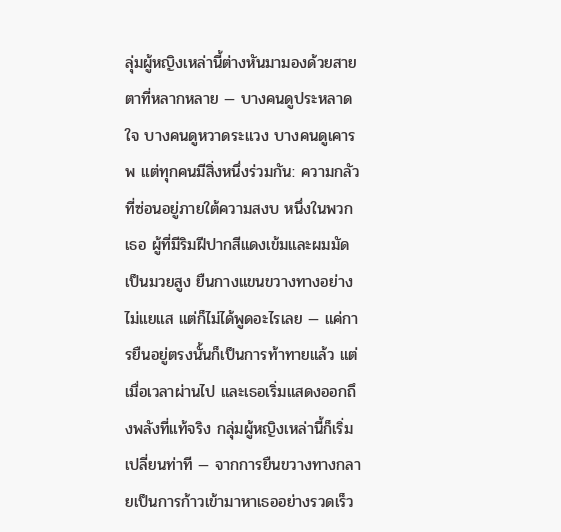ลุ่มผู้หญิงเหล่านี้ต่างหันมามองด้วยสายตาที่หลากหลาย — บางคนดูประหลาดใจ บางคนดูหวาดระแวง บางคนดูเคารพ แต่ทุกคนมีสิ่งหนึ่งร่วมกัน: ความกลัวที่ซ่อนอยู่ภายใต้ความสงบ หนึ่งในพวกเธอ ผู้ที่มีริมฝีปากสีแดงเข้มและผมมัดเป็นมวยสูง ยืนกางแขนขวางทางอย่างไม่แยแส แต่ก็ไม่ได้พูดอะไรเลย — แค่การยืนอยู่ตรงนั้นก็เป็นการท้าทายแล้ว แต่เมื่อเวลาผ่านไป และเธอเริ่มแสดงออกถึงพลังที่แท้จริง กลุ่มผู้หญิงเหล่านี้ก็เริ่มเปลี่ยนท่าที — จากการยืนขวางทางกลายเป็นการก้าวเข้ามาหาเธออย่างรวดเร็ว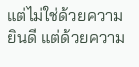แต่ไม่ใช่ด้วยความยินดี แต่ด้วยความ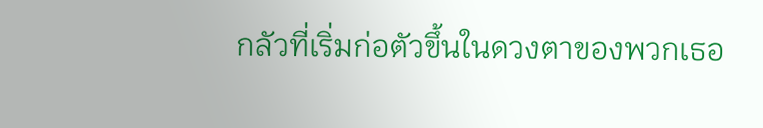กลัวที่เริ่มก่อตัวขึ้นในดวงตาของพวกเธอ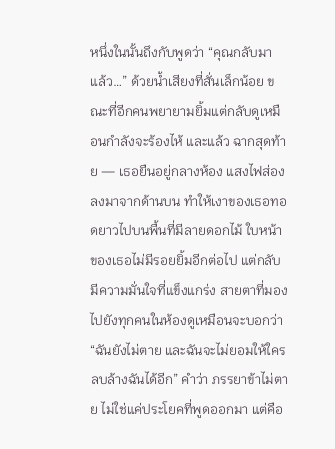หนึ่งในนั้นถึงกับพูดว่า “คุณกลับมาแล้ว…” ด้วยน้ำเสียงที่สั่นเล็กน้อย ขณะที่อีกคนพยายามยิ้มแต่กลับดูเหมือนกำลังจะร้องไห้ และแล้ว ฉากสุดท้าย — เธอยืนอยู่กลางห้อง แสงไฟส่องลงมาจากด้านบน ทำให้เงาของเธอทอดยาวไปบนพื้นที่มีลายดอกไม้ ใบหน้าของเธอไม่มีรอยยิ้มอีกต่อไป แต่กลับมีความมั่นใจที่แข็งแกร่ง สายตาที่มองไปยังทุกคนในห้องดูเหมือนจะบอกว่า “ฉันยังไม่ตาย และฉันจะไม่ยอมให้ใครลบล้างฉันได้อีก” คำว่า ภรรยาข้าไม่ตาย ไม่ใช่แค่ประโยคที่พูดออกมา แต่คือ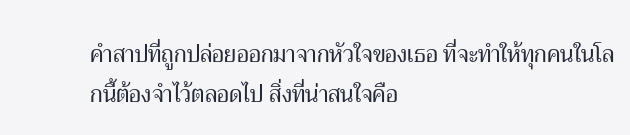คำสาปที่ถูกปล่อยออกมาจากหัวใจของเธอ ที่จะทำให้ทุกคนในโลกนี้ต้องจำไว้ตลอดไป สิ่งที่น่าสนใจคือ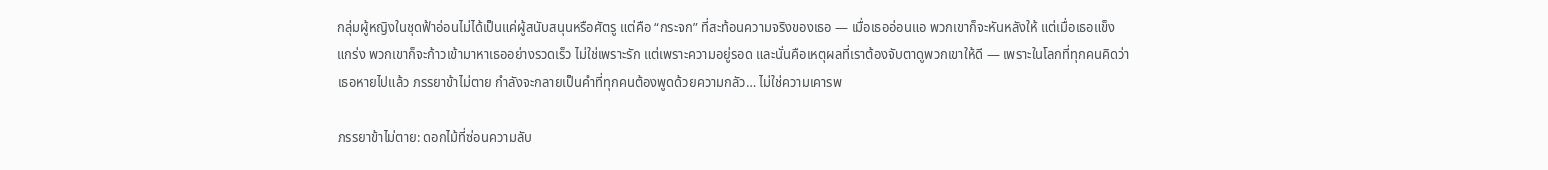กลุ่มผู้หญิงในชุดฟ้าอ่อนไม่ได้เป็นแค่ผู้สนับสนุนหรือศัตรู แต่คือ “กระจก” ที่สะท้อนความจริงของเธอ — เมื่อเธออ่อนแอ พวกเขาก็จะหันหลังให้ แต่เมื่อเธอแข็งแกร่ง พวกเขาก็จะก้าวเข้ามาหาเธออย่างรวดเร็ว ไม่ใช่เพราะรัก แต่เพราะความอยู่รอด และนั่นคือเหตุผลที่เราต้องจับตาดูพวกเขาให้ดี — เพราะในโลกที่ทุกคนคิดว่าเธอหายไปแล้ว ภรรยาข้าไม่ตาย กำลังจะกลายเป็นคำที่ทุกคนต้องพูดด้วยความกลัว… ไม่ใช่ความเคารพ

ภรรยาข้าไม่ตาย: ดอกไม้ที่ซ่อนความลับ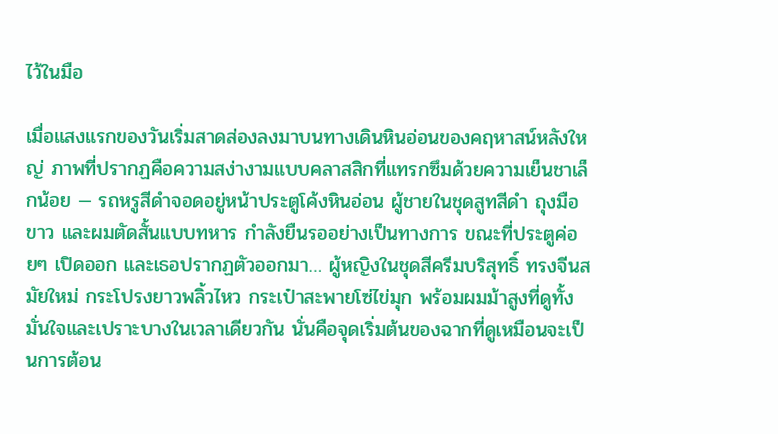ไว้ในมือ

เมื่อแสงแรกของวันเริ่มสาดส่องลงมาบนทางเดินหินอ่อนของคฤหาสน์หลังใหญ่ ภาพที่ปรากฏคือความสง่างามแบบคลาสสิกที่แทรกซึมด้วยความเย็นชาเล็กน้อย — รถหรูสีดำจอดอยู่หน้าประตูโค้งหินอ่อน ผู้ชายในชุดสูทสีดำ ถุงมือขาว และผมตัดสั้นแบบทหาร กำลังยืนรออย่างเป็นทางการ ขณะที่ประตูค่อยๆ เปิดออก และเธอปรากฏตัวออกมา… ผู้หญิงในชุดสีครีมบริสุทธิ์ ทรงจีนสมัยใหม่ กระโปรงยาวพลิ้วไหว กระเป๋าสะพายโซ่ไข่มุก พร้อมผมม้าสูงที่ดูทั้งมั่นใจและเปราะบางในเวลาเดียวกัน นั่นคือจุดเริ่มต้นของฉากที่ดูเหมือนจะเป็นการต้อน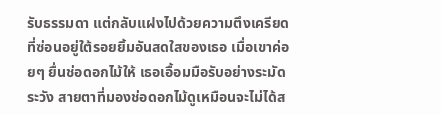รับธรรมดา แต่กลับแฝงไปด้วยความตึงเครียดที่ซ่อนอยู่ใต้รอยยิ้มอันสดใสของเธอ เมื่อเขาค่อยๆ ยื่นช่อดอกไม้ให้ เธอเอื้อมมือรับอย่างระมัดระวัง สายตาที่มองช่อดอกไม้ดูเหมือนจะไม่ได้ส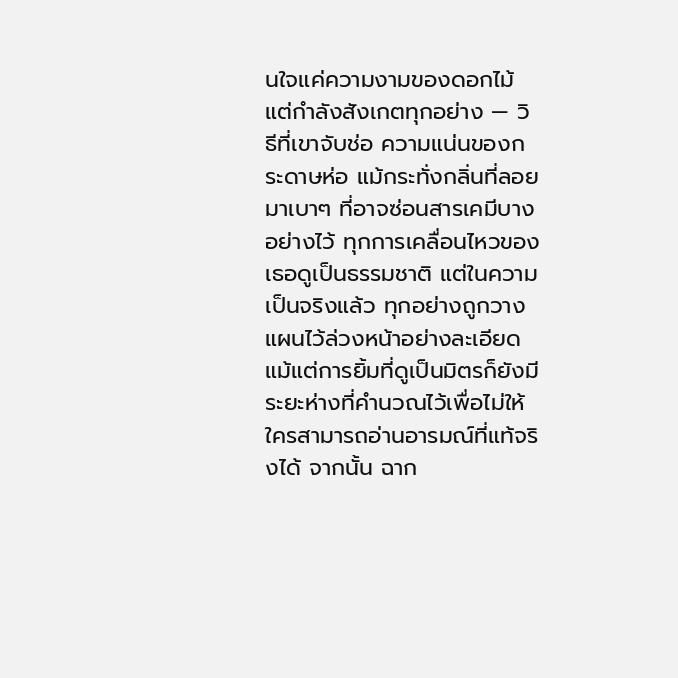นใจแค่ความงามของดอกไม้ แต่กำลังสังเกตทุกอย่าง — วิธีที่เขาจับช่อ ความแน่นของกระดาษห่อ แม้กระทั่งกลิ่นที่ลอยมาเบาๆ ที่อาจซ่อนสารเคมีบางอย่างไว้ ทุกการเคลื่อนไหวของเธอดูเป็นธรรมชาติ แต่ในความเป็นจริงแล้ว ทุกอย่างถูกวางแผนไว้ล่วงหน้าอย่างละเอียด แม้แต่การยิ้มที่ดูเป็นมิตรก็ยังมีระยะห่างที่คำนวณไว้เพื่อไม่ให้ใครสามารถอ่านอารมณ์ที่แท้จริงได้ จากนั้น ฉาก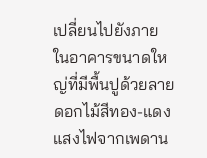เปลี่ยนไปยังภายในอาคารขนาดใหญ่ที่มีพื้นปูด้วยลายดอกไม้สีทอง-แดง แสงไฟจากเพดาน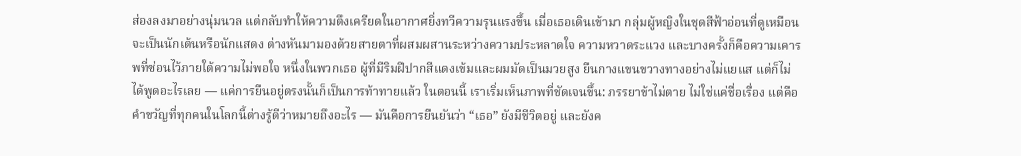ส่องลงมาอย่างนุ่มนวล แต่กลับทำให้ความตึงเครียดในอากาศยิ่งทวีความรุนแรงขึ้น เมื่อเธอเดินเข้ามา กลุ่มผู้หญิงในชุดสีฟ้าอ่อนที่ดูเหมือนจะเป็นนักเต้นหรือนักแสดง ต่างหันมามองด้วยสายตาที่ผสมผสานระหว่างความประหลาดใจ ความหวาดระแวง และบางครั้งก็คือความเคารพที่ซ่อนไว้ภายใต้ความไม่พอใจ หนึ่งในพวกเธอ ผู้ที่มีริมฝีปากสีแดงเข้มและผมมัดเป็นมวยสูง ยืนกางแขนขวางทางอย่างไม่แยแส แต่ก็ไม่ได้พูดอะไรเลย — แค่การยืนอยู่ตรงนั้นก็เป็นการท้าทายแล้ว ในตอนนี้ เราเริ่มเห็นภาพที่ชัดเจนขึ้น: ภรรยาข้าไม่ตาย ไม่ใช่แค่ชื่อเรื่อง แต่คือคำขวัญที่ทุกคนในโลกนี้ต่างรู้ดีว่าหมายถึงอะไร — มันคือการยืนยันว่า “เธอ” ยังมีชีวิตอยู่ และยังค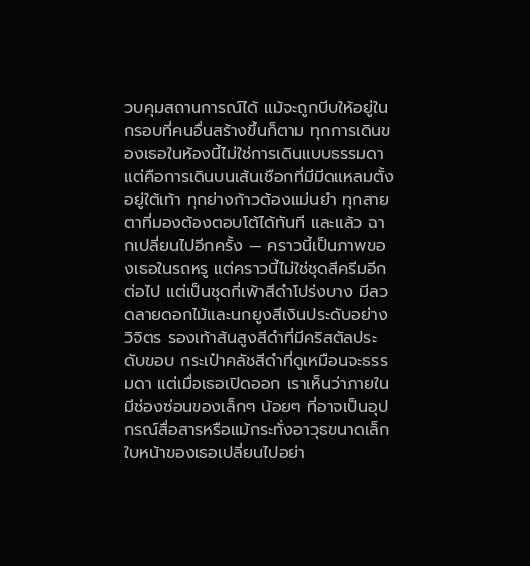วบคุมสถานการณ์ได้ แม้จะถูกบีบให้อยู่ในกรอบที่คนอื่นสร้างขึ้นก็ตาม ทุกการเดินของเธอในห้องนี้ไม่ใช่การเดินแบบธรรมดา แต่คือการเดินบนเส้นเชือกที่มีมีดแหลมตั้งอยู่ใต้เท้า ทุกย่างก้าวต้องแม่นยำ ทุกสายตาที่มองต้องตอบโต้ได้ทันที และแล้ว ฉากเปลี่ยนไปอีกครั้ง — คราวนี้เป็นภาพของเธอในรถหรู แต่คราวนี้ไม่ใช่ชุดสีครีมอีกต่อไป แต่เป็นชุดกี่เพ้าสีดำโปร่งบาง มีลวดลายดอกไม้และนกยูงสีเงินประดับอย่างวิจิตร รองเท้าส้นสูงสีดำที่มีคริสตัลประดับขอบ กระเป๋าคลัชสีดำที่ดูเหมือนจะธรรมดา แต่เมื่อเธอเปิดออก เราเห็นว่าภายในมีช่องซ่อนของเล็กๆ น้อยๆ ที่อาจเป็นอุปกรณ์สื่อสารหรือแม้กระทั่งอาวุธขนาดเล็ก ใบหน้าของเธอเปลี่ยนไปอย่า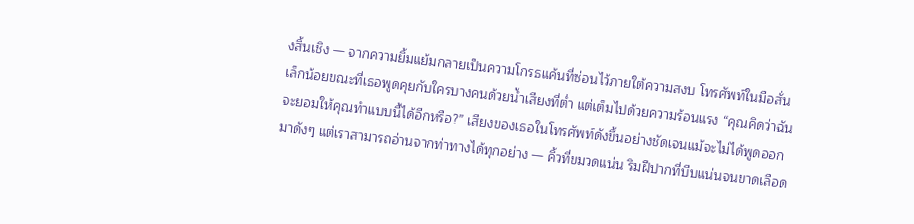งสิ้นเชิง — จากความยิ้มแย้มกลายเป็นความโกรธแค้นที่ซ่อนไว้ภายใต้ความสงบ โทรศัพท์ในมือสั่นเล็กน้อยขณะที่เธอพูดคุยกับใครบางคนด้วยน้ำเสียงที่ต่ำ แต่เต็มไปด้วยความร้อนแรง “คุณคิดว่าฉันจะยอมให้คุณทำแบบนี้ได้อีกหรือ?” เสียงของเธอในโทรศัพท์ดังขึ้นอย่างชัดเจนแม้จะไม่ได้พูดออกมาดังๆ แต่เราสามารถอ่านจากท่าทางได้ทุกอย่าง — คิ้วที่ขมวดแน่น ริมฝีปากที่บีบแน่นจนขาดเลือด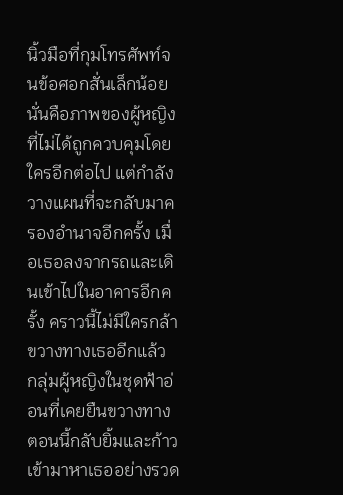นิ้วมือที่กุมโทรศัพท์จนข้อศอกสั่นเล็กน้อย นั่นคือภาพของผู้หญิงที่ไม่ได้ถูกควบคุมโดยใครอีกต่อไป แต่กำลังวางแผนที่จะกลับมาครองอำนาจอีกครั้ง เมื่อเธอลงจากรถและเดินเข้าไปในอาคารอีกครั้ง คราวนี้ไม่มีใครกล้าขวางทางเธออีกแล้ว กลุ่มผู้หญิงในชุดฟ้าอ่อนที่เคยยืนขวางทาง ตอนนี้กลับยิ้มและก้าวเข้ามาหาเธออย่างรวด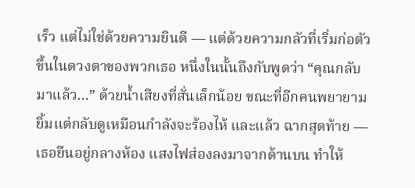เร็ว แต่ไม่ใช่ด้วยความยินดี — แต่ด้วยความกลัวที่เริ่มก่อตัวขึ้นในดวงตาของพวกเธอ หนึ่งในนั้นถึงกับพูดว่า “คุณกลับมาแล้ว…” ด้วยน้ำเสียงที่สั่นเล็กน้อย ขณะที่อีกคนพยายามยิ้มแต่กลับดูเหมือนกำลังจะร้องไห้ และแล้ว ฉากสุดท้าย — เธอยืนอยู่กลางห้อง แสงไฟส่องลงมาจากด้านบน ทำให้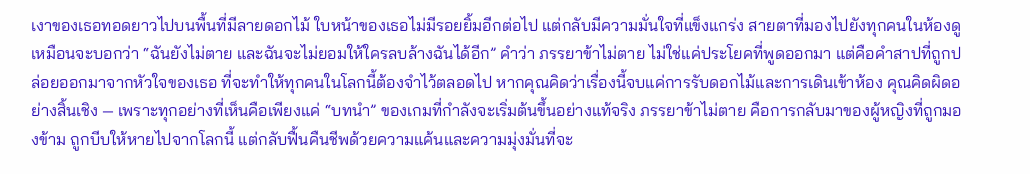เงาของเธอทอดยาวไปบนพื้นที่มีลายดอกไม้ ใบหน้าของเธอไม่มีรอยยิ้มอีกต่อไป แต่กลับมีความมั่นใจที่แข็งแกร่ง สายตาที่มองไปยังทุกคนในห้องดูเหมือนจะบอกว่า “ฉันยังไม่ตาย และฉันจะไม่ยอมให้ใครลบล้างฉันได้อีก” คำว่า ภรรยาข้าไม่ตาย ไม่ใช่แค่ประโยคที่พูดออกมา แต่คือคำสาปที่ถูกปล่อยออกมาจากหัวใจของเธอ ที่จะทำให้ทุกคนในโลกนี้ต้องจำไว้ตลอดไป หากคุณคิดว่าเรื่องนี้จบแค่การรับดอกไม้และการเดินเข้าห้อง คุณคิดผิดอย่างสิ้นเชิง — เพราะทุกอย่างที่เห็นคือเพียงแค่ “บทนำ” ของเกมที่กำลังจะเริ่มต้นขึ้นอย่างแท้จริง ภรรยาข้าไม่ตาย คือการกลับมาของผู้หญิงที่ถูกมองข้าม ถูกบีบให้หายไปจากโลกนี้ แต่กลับฟื้นคืนชีพด้วยความแค้นและความมุ่งมั่นที่จะ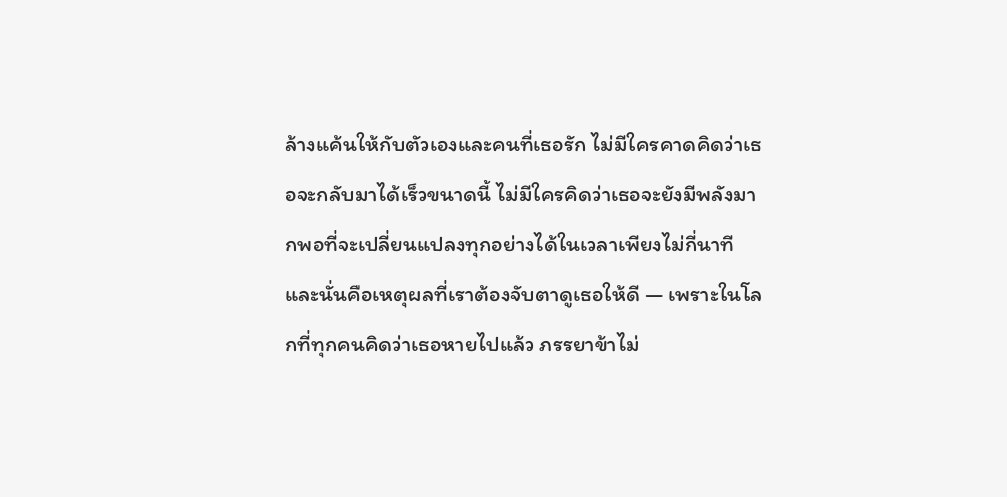ล้างแค้นให้กับตัวเองและคนที่เธอรัก ไม่มีใครคาดคิดว่าเธอจะกลับมาได้เร็วขนาดนี้ ไม่มีใครคิดว่าเธอจะยังมีพลังมากพอที่จะเปลี่ยนแปลงทุกอย่างได้ในเวลาเพียงไม่กี่นาที และนั่นคือเหตุผลที่เราต้องจับตาดูเธอให้ดี — เพราะในโลกที่ทุกคนคิดว่าเธอหายไปแล้ว ภรรยาข้าไม่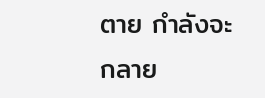ตาย กำลังจะกลาย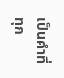เป็นคำที่ทุก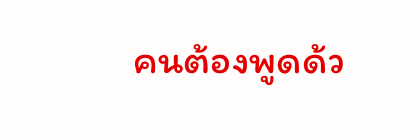คนต้องพูดด้ว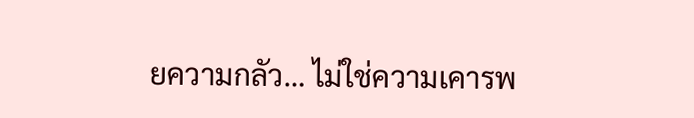ยความกลัว… ไม่ใช่ความเคารพ